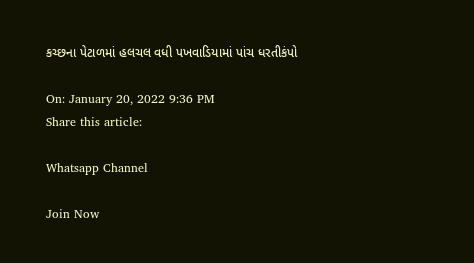કચ્છના પેટાળમાં હલચલ વધી પખવાડિયામાં પાંચ ધરતીકંપો

On: January 20, 2022 9:36 PM
Share this article:

Whatsapp Channel

Join Now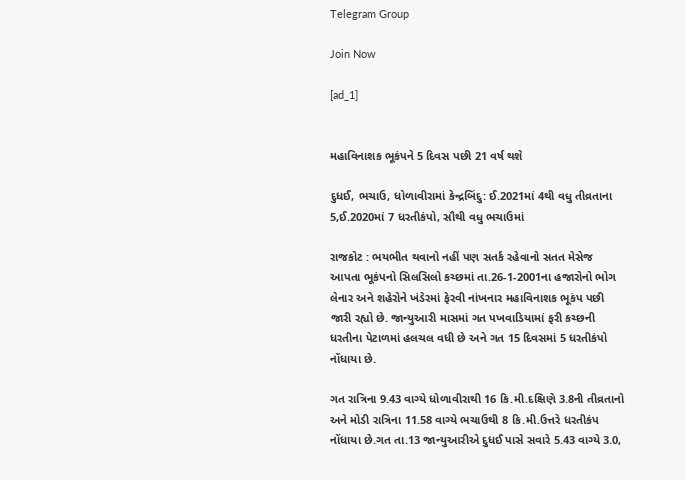Telegram Group

Join Now

[ad_1]


મહાવિનાશક ભૂકંપને 5 દિવસ પછી 21 વર્ષ થશે

દુધઈ, ભચાઉ, ધોળાવીરામાં કેન્દ્રબિંદુ: ઈ.2021માં 4થી વધુ તીવ્રતાના 5,ઈ.2020માં 7 ધરતીકંપો, સૌથી વધુ ભચાઉમાં

રાજકોટ : ભયભીત થવાનો નહીં પણ સતર્ક રહેવાનો સતત મેસેજ આપતા ભૂકંપનો સિલસિલો કચ્છમાં તા.26-1-2001ના હજારોનો ભોગ લેનાર અને શહેરોને ખંડેરમાં ફેરવી નાંખનાર મહાવિનાશક ભૂકંપ પછી જારી રહ્યો છે. જાન્યુઆરી માસમાં ગત પખવાડિયામાં ફરી કચ્છની ધરતીના પેટાળમાં હલચલ વધી છે અને ગત 15 દિવસમાં 5 ધરતીકંપો નોંધાયા છે.

ગત રાત્રિના 9.43 વાગ્યે ધોળાવીરાથી 16 કિ.મી.દક્ષિણે 3.8ની તીવ્રતાનો અને મોડી રાત્રિના 11.58 વાગ્યે ભચાઉથી 8 કિ.મી.ઉત્તરે ધરતીકંપ નોંધાયા છે.ગત તા.13 જાન્યુઆરીએ દુધઈ પાસે સવારે 5.43 વાગ્યે 3.0,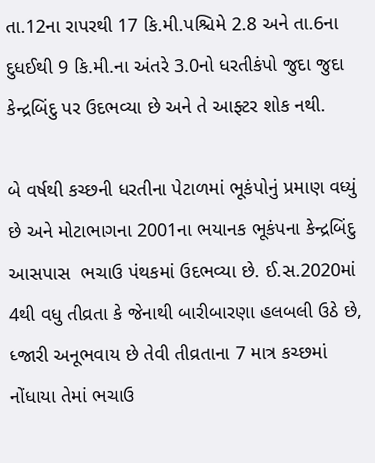તા.12ના રાપરથી 17 કિ.મી.પશ્ચિમે 2.8 અને તા.6ના દુધઈથી 9 કિ.મી.ના અંતરે 3.0નો ધરતીકંપો જુદા જુદા કેન્દ્રબિંદુ પર ઉદભવ્યા છે અને તે આફ્ટર શોક નથી.

બે વર્ષથી કચ્છની ધરતીના પેટાળમાં ભૂકંપોનું પ્રમાણ વધ્યું છે અને મોટાભાગના 2001ના ભયાનક ભૂકંપના કેન્દ્રબિંદુ આસપાસ  ભચાઉ પંથકમાં ઉદભવ્યા છે. ઈ.સ.2020માં 4થી વધુ તીવ્રતા કે જેનાથી બારીબારણા હલબલી ઉઠે છે, ધ્જારી અનૂભવાય છે તેવી તીવ્રતાના 7 માત્ર કચ્છમાં નોંધાયા તેમાં ભચાઉ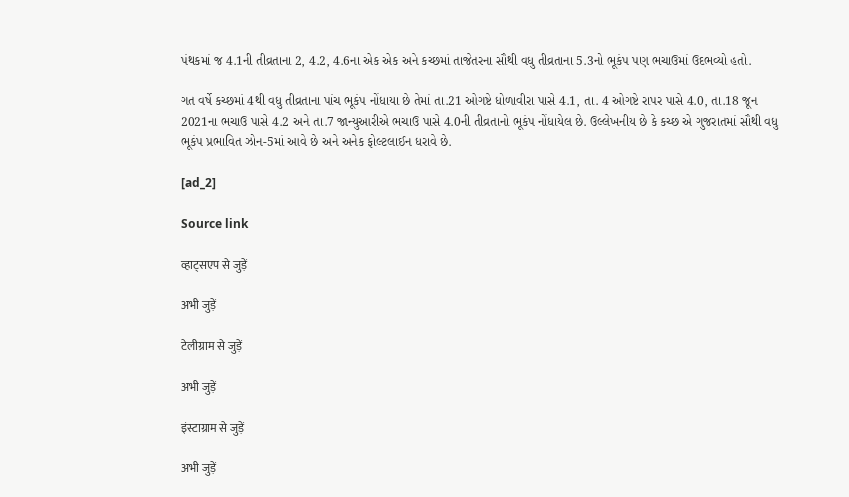પંથકમાં જ 4.1ની તીવ્રતાના 2, 4.2, 4.6ના એક એક અને કચ્છમાં તાજેતરના સૌથી વધુ તીવ્રતાના 5.3નો ભૂકંપ પણ ભચાઉમાં ઉદભવ્યો હતો.

ગત વર્ષે કચ્છમાં 4થી વધુ તીવ્રતાના પાંચ ભૂકંપ નોંધાયા છે તેમાં તા.21 ઓગષ્ટે ધોળાવીરા પાસે 4.1, તા. 4 ઓગષ્ટે રાપર પાસે 4.0, તા.18 જૂન 2021ના ભચાઉ પાસે 4.2 અને તા.7 જાન્યુઆરીએ ભચાઉ પાસે 4.0ની તીવ્રતાનો ભૂકંપ નોંધાયેલ છે. ઉલ્લેખનીય છે કે કચ્છ એ ગુજરાતમાં સૌથી વધુ ભૂકંપ પ્રભાવિત ઝોન-5માં આવે છે અને અનેક ફોલ્ટલાઈન ધરાવે છે.

[ad_2]

Source link

व्हाट्सएप से जुड़ें

अभी जुड़ें

टेलीग्राम से जुड़ें

अभी जुड़ें

इंस्टाग्राम से जुड़ें

अभी जुड़ें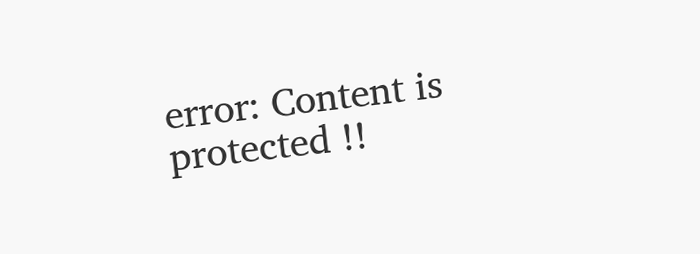error: Content is protected !!